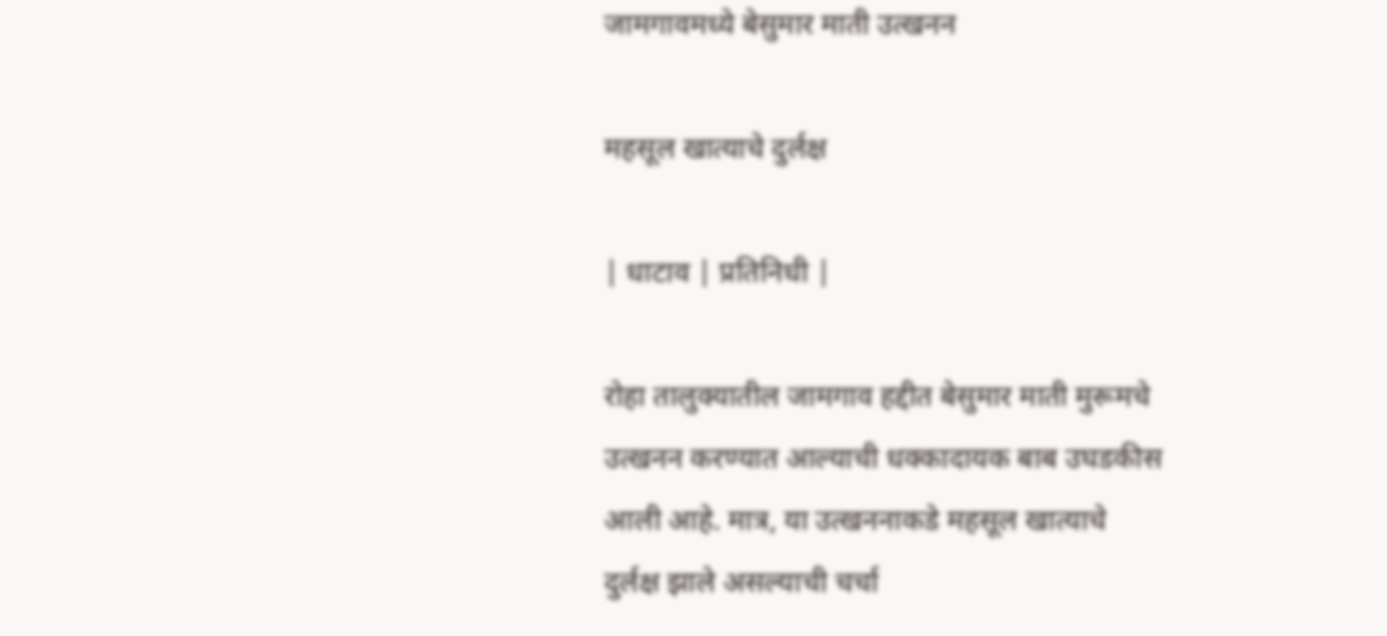जामगावमध्ये बेसुमार माती उत्खनन

महसूल खात्याचे दुर्लक्ष

| धाटाव | प्रतिनिधी |

रोहा तालुक्यातील जामगाव हद्दीत बेसुमार माती मुरूमचे उत्खनन करण्यात आल्याची धक्कादायक बाब उघडकीस आली आहे. मात्र, या उत्खननाकडे महसूल खात्याचे दुर्लक्ष झाले असल्याची चर्चा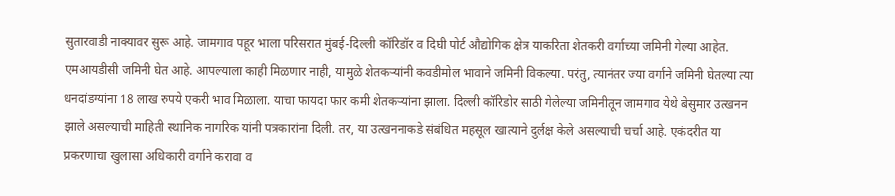सुतारवाडी नाक्यावर सुरू आहे. जामगाव पहूर भाला परिसरात मुंबई-दिल्ली कॉरिडॉर व दिघी पोर्ट औद्योगिक क्षेत्र याकरिता शेतकरी वर्गाच्या जमिनी गेल्या आहेत. एमआयडीसी जमिनी घेत आहे. आपल्याला काही मिळणार नाही, यामुळे शेतकऱ्यांनी कवडीमोल भावाने जमिनी विकल्या. परंतु, त्यानंतर ज्या वर्गाने जमिनी घेतल्या त्या धनदांडग्यांना 18 लाख रुपये एकरी भाव मिळाला. याचा फायदा फार कमी शेतकऱ्यांना झाला. दिल्ली कॉरिडोर साठी गेलेल्या जमिनीतून जामगाव येथे बेसुमार उत्खनन झाले असल्याची माहिती स्थानिक नागरिक यांनी पत्रकारांना दिली. तर, या उत्खननाकडे संबंधित महसूल खात्याने दुर्लक्ष केले असल्याची चर्चा आहे. एकंदरीत या प्रकरणाचा खुलासा अधिकारी वर्गाने करावा व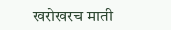खरोखरच माती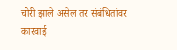चोरी झाले असेल तर संबंधितांवर कारवाई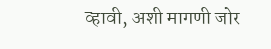व्हावी, अशी मागणी जोर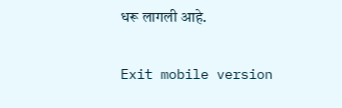धरू लागली आहे.

Exit mobile version